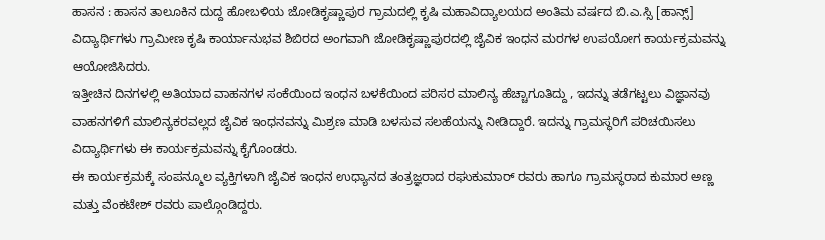ಹಾಸನ : ಹಾಸನ ತಾಲೂಕಿನ ದುದ್ದ ಹೋಬಳಿಯ ಜೋಡಿಕೃಷ್ಣಾಪುರ ಗ್ರಾಮದಲ್ಲಿ ಕೃಷಿ ಮಹಾವಿದ್ಯಾಲಯದ ಅಂತಿಮ ವರ್ಷದ ಬಿ.ಎ.ಸ್ಸಿ [ಹಾನ್ಸ್] ವಿದ್ಯಾರ್ಥಿಗಳು ಗ್ರಾಮೀಣ ಕೃಷಿ ಕಾರ್ಯಾನುಭವ ಶಿಬಿರದ ಅಂಗವಾಗಿ ಜೋಡಿಕೃಷ್ಣಾಪುರದಲ್ಲಿ ಜೈವಿಕ ಇಂಧನ ಮರಗಳ ಉಪಯೋಗ ಕಾರ್ಯಕ್ರಮವನ್ನು ಆಯೋಜಿಸಿದರು.
ಇತ್ತೀಚಿನ ದಿನಗಳಲ್ಲಿ ಅತಿಯಾದ ವಾಹನಗಳ ಸಂಕೆಯಿಂದ ಇಂಧನ ಬಳಕೆಯಿಂದ ಪರಿಸರ ಮಾಲಿನ್ಯ ಹೆಚ್ಚಾಗೂತಿದ್ದು , ಇದನ್ನು ತಡೆಗಟ್ಟಲು ವಿಜ್ಞಾನವು ವಾಹನಗಳಿಗೆ ಮಾಲಿನ್ಯಕರವಲ್ಲದ ಜೈವಿಕ ಇಂಧನವನ್ನು ಮಿಶ್ರಣ ಮಾಡಿ ಬಳಸುವ ಸಲಹೆಯನ್ನು ನೀಡಿದ್ದಾರೆ. ಇದನ್ನು ಗ್ರಾಮಸ್ಥರಿಗೆ ಪರಿಚಯಿಸಲು ವಿದ್ಯಾರ್ಥಿಗಳು ಈ ಕಾರ್ಯಕ್ರಮವನ್ನು ಕೈಗೊಂಡರು.
ಈ ಕಾರ್ಯಕ್ರಮಕ್ಕೆ ಸಂಪನ್ಮೂಲ ವ್ಯಕ್ತಿಗಳಾಗಿ ಜೈವಿಕ ಇಂಧನ ಉಧ್ಯಾನದ ತಂತ್ರಜ್ಞರಾದ ರಘುಕುಮಾರ್ ರವರು ಹಾಗೂ ಗ್ರಾಮಸ್ಥರಾದ ಕುಮಾರ ಅಣ್ಣ ಮತ್ತು ವೆಂಕಟೇಶ್ ರವರು ಪಾಲ್ಗೊಂಡಿದ್ದರು.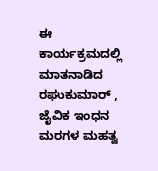ಈ ಕಾರ್ಯಕ್ರಮದಲ್ಲಿ ಮಾತನಾಡಿದ ರಘುಕುಮಾರ್ , ಜೈವಿಕ ಇಂಧನ ಮರಗಳ ಮಹತ್ವ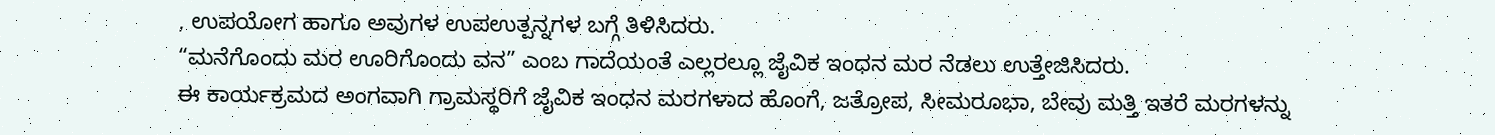, ಉಪಯೋಗ ಹಾಗೂ ಅವುಗಳ ಉಪಉತ್ಪನ್ನಗಳ ಬಗ್ಗೆ ತಿಳಿಸಿದರು.
“ಮನೆಗೊಂದು ಮರ ಊರಿಗೊಂದು ವನ” ಎಂಬ ಗಾದೆಯಂತೆ ಎಲ್ಲರಲ್ಲೂ ಜೈವಿಕ ಇಂಧನ ಮರ ನೆಡಲು ಉತ್ತೇಜಿಸಿದರು.
ಈ ಕಾರ್ಯಕ್ರಮದ ಅಂಗವಾಗಿ ಗ್ರಾಮಸ್ಥರಿಗೆ ಜೈವಿಕ ಇಂಧನ ಮರಗಳಾದ ಹೊಂಗೆ, ಜತ್ರೋಪ, ಸೀಮರೂಭಾ, ಬೇವು ಮತ್ತಿ ಇತರೆ ಮರಗಳನ್ನು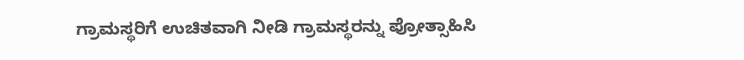ಗ್ರಾಮಸ್ಥರಿಗೆ ಉಚಿತವಾಗಿ ನೀಡಿ ಗ್ರಾಮಸ್ಥರನ್ನು ಪ್ರೋತ್ಸಾಹಿಸಿ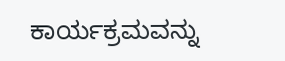ಕಾರ್ಯಕ್ರಮವನ್ನು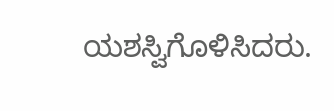ಯಶಸ್ವಿಗೊಳಿಸಿದರು.